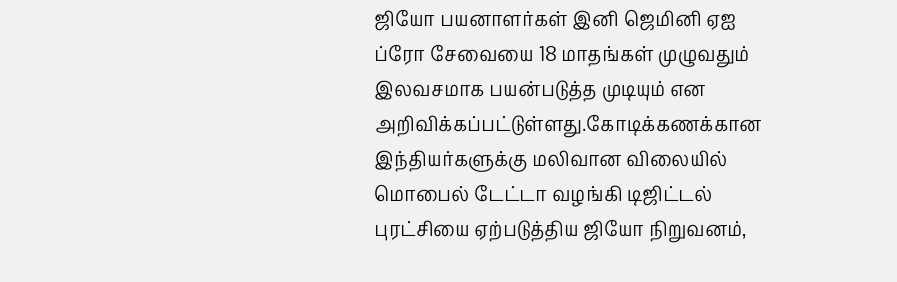ஜியோ பயனாளர்கள் இனி ஜெமினி ஏஐ ப்ரோ சேவையை 18 மாதங்கள் முழுவதும் இலவசமாக பயன்படுத்த முடியும் என அறிவிக்கப்பட்டுள்ளது.கோடிக்கணக்கான இந்தியர்களுக்கு மலிவான விலையில் மொபைல் டேட்டா வழங்கி டிஜிட்டல் புரட்சியை ஏற்படுத்திய ஜியோ நிறுவனம்,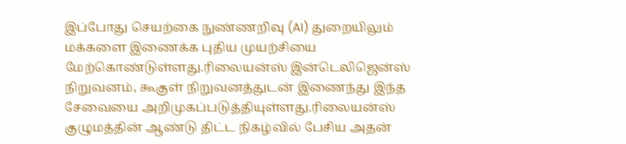இப்போது செயற்கை நுண்ணறிவு (AI) துறையிலும் மக்களை இணைக்க புதிய முயற்சியை மேற்கொண்டுள்ளது.ரிலையன்ஸ் இன்டெலிஜென்ஸ் நிறுவனம், கூகுள் நிறுவனத்துடன் இணைந்து இந்த சேவையை அறிமுகப்படுத்தியுள்ளது.ரிலையன்ஸ் குழுமத்தின் ஆண்டு திட்ட நிகழ்வில் பேசிய அதன்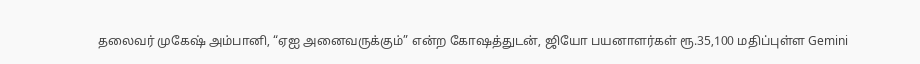தலைவர் முகேஷ் அம்பானி, “ஏஐ அனைவருக்கும்” என்ற கோஷத்துடன், ஜியோ பயனாளர்கள் ரூ.35,100 மதிப்புள்ள Gemini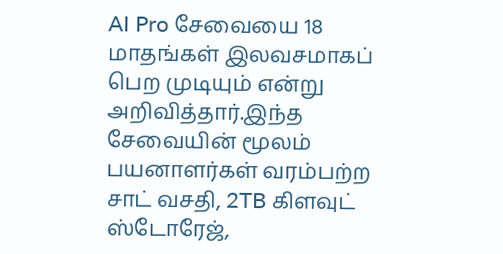AI Pro சேவையை 18 மாதங்கள் இலவசமாகப் பெற முடியும் என்று அறிவித்தார்.இந்த சேவையின் மூலம் பயனாளர்கள் வரம்பற்ற சாட் வசதி, 2TB கிளவுட் ஸ்டோரேஜ்,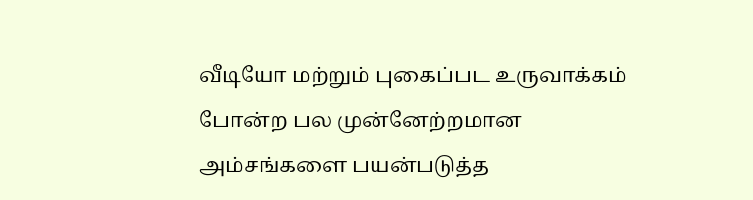வீடியோ மற்றும் புகைப்பட உருவாக்கம் போன்ற பல முன்னேற்றமான அம்சங்களை பயன்படுத்த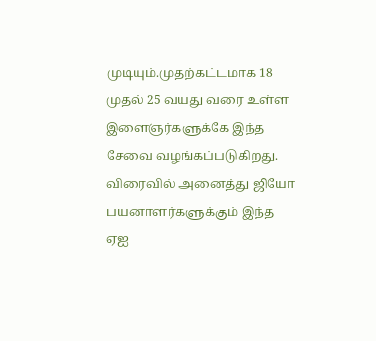முடியும்.முதற்கட்டமாக 18 முதல் 25 வயது வரை உள்ள இளைஞர்களுக்கே இந்த சேவை வழங்கப்படுகிறது. விரைவில் அனைத்து ஜியோ பயனாளர்களுக்கும் இந்த ஏஐ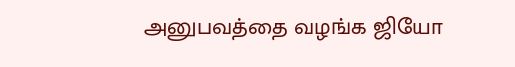அனுபவத்தை வழங்க ஜியோ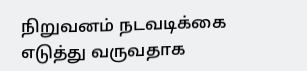நிறுவனம் நடவடிக்கை எடுத்து வருவதாக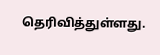தெரிவித்துள்ளது.